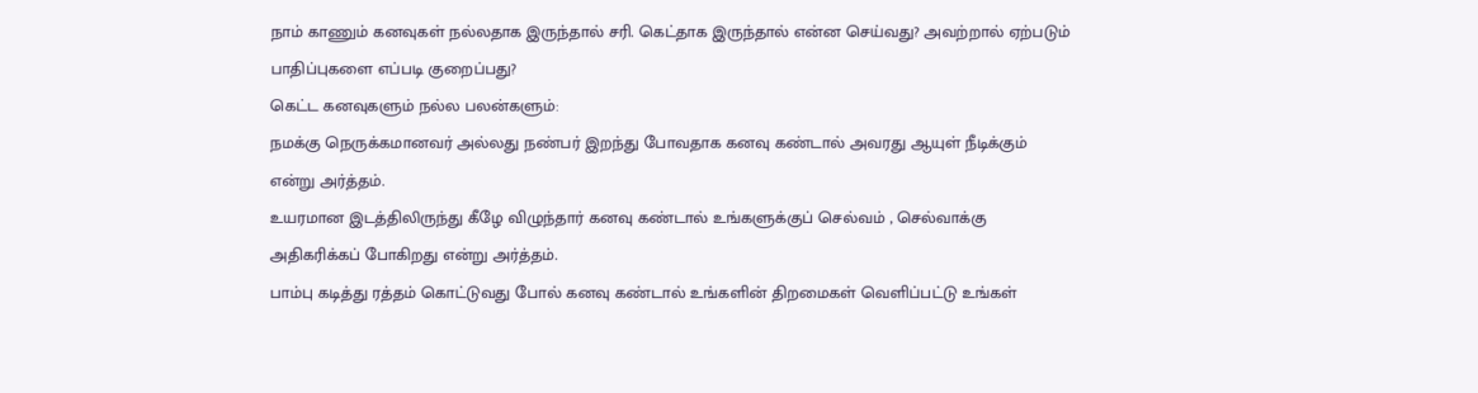நாம் காணும் கனவுகள் நல்லதாக இருந்தால் சரி. கெட்தாக இருந்தால் என்ன செய்வது? அவற்றால் ஏற்படும் பாதிப்புகளை எப்படி குறைப்பது?
கெட்ட கனவுகளும் நல்ல பலன்களும்:
நமக்கு நெருக்கமானவர் அல்லது நண்பர் இறந்து போவதாக கனவு கண்டால் அவரது ஆயுள் நீடிக்கும் என்று அர்த்தம்.
உயரமான இடத்திலிருந்து கீழே விழுந்தார் கனவு கண்டால் உங்களுக்குப் செல்வம் , செல்வாக்கு அதிகரிக்கப் போகிறது என்று அர்த்தம்.
பாம்பு கடித்து ரத்தம் கொட்டுவது போல் கனவு கண்டால் உங்களின் திறமைகள் வெளிப்பட்டு உங்கள்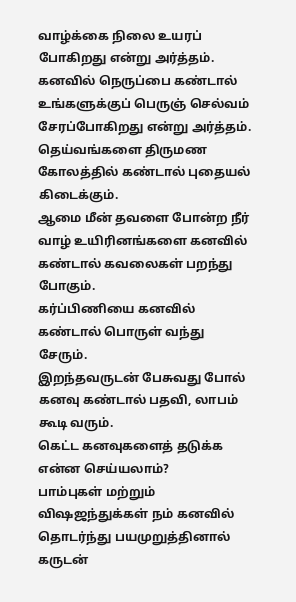வாழ்க்கை நிலை உயரப் போகிறது என்று அர்த்தம்.
கனவில் நெருப்பை கண்டால் உங்களுக்குப் பெருஞ் செல்வம் சேரப்போகிறது என்று அர்த்தம்.
தெய்வங்களை திருமண கோலத்தில் கண்டால் புதையல் கிடைக்கும்.
ஆமை மீன் தவளை போன்ற நீர் வாழ் உயிரினங்களை கனவில் கண்டால் கவலைகள் பறந்து போகும்.
கர்ப்பிணியை கனவில் கண்டால் பொருள் வந்து சேரும்.
இறந்தவருடன் பேசுவது போல் கனவு கண்டால் பதவி, லாபம் கூடி வரும்.
கெட்ட கனவுகளைத் தடுக்க என்ன செய்யலாம்?
பாம்புகள் மற்றும் விஷஜந்துக்கள் நம் கனவில் தொடர்ந்து பயமுறுத்தினால் கருடன்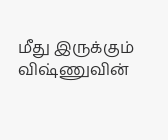மீது இருக்கும் விஷ்ணுவின்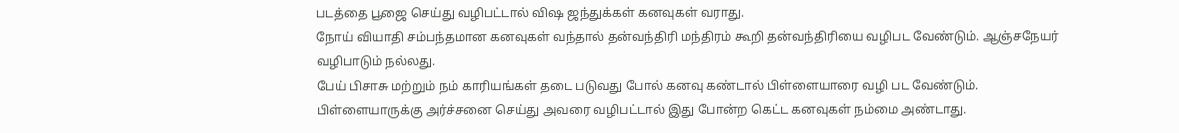படத்தை பூஜை செய்து வழிபட்டால் விஷ ஜந்துக்கள் கனவுகள் வராது.
நோய் வியாதி சம்பந்தமான கனவுகள் வந்தால் தன்வந்திரி மந்திரம் கூறி தன்வந்திரியை வழிபட வேண்டும். ஆஞ்சநேயர் வழிபாடும் நல்லது.
பேய் பிசாசு மற்றும் நம் காரியங்கள் தடை படுவது போல் கனவு கண்டால் பிள்ளையாரை வழி பட வேண்டும். பிள்ளையாருக்கு அர்ச்சனை செய்து அவரை வழிபட்டால் இது போன்ற கெட்ட கனவுகள் நம்மை அண்டாது.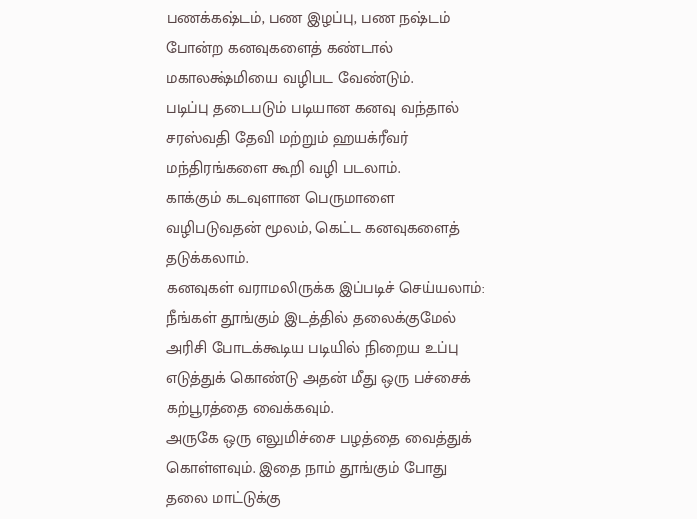பணக்கஷ்டம், பண இழப்பு, பண நஷ்டம் போன்ற கனவுகளைத் கண்டால் மகாலக்ஷ்மியை வழிபட வேண்டும்.
படிப்பு தடைபடும் படியான கனவு வந்தால் சரஸ்வதி தேவி மற்றும் ஹயக்ரீவர் மந்திரங்களை கூறி வழி படலாம்.
காக்கும் கடவுளான பெருமாளை வழிபடுவதன் மூலம், கெட்ட கனவுகளைத் தடுக்கலாம்.
கனவுகள் வராமலிருக்க இப்படிச் செய்யலாம்:
நீங்கள் தூங்கும் இடத்தில் தலைக்குமேல் அரிசி போடக்கூடிய படியில் நிறைய உப்பு எடுத்துக் கொண்டு அதன் மீது ஒரு பச்சைக் கற்பூரத்தை வைக்கவும்.
அருகே ஒரு எலுமிச்சை பழத்தை வைத்துக் கொள்ளவும். இதை நாம் தூங்கும் போது தலை மாட்டுக்கு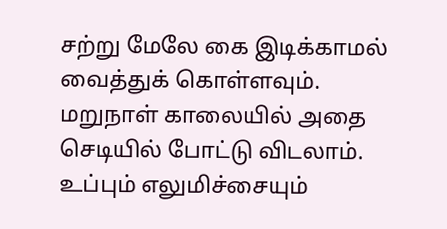சற்று மேலே கை இடிக்காமல் வைத்துக் கொள்ளவும்.
மறுநாள் காலையில் அதை செடியில் போட்டு விடலாம். உப்பும் எலுமிச்சையும்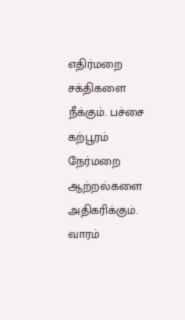எதிர்மறை சக்திகளை நீக்கும். பச்சை கற்பூரம் நேர்மறை ஆற்றல்களை அதிகரிக்கும். வாரம்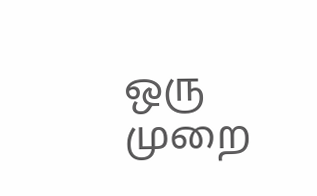ஒரு முறை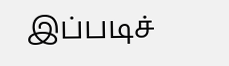இப்படிச்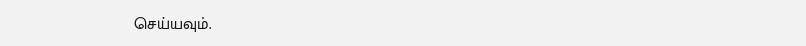செய்யவும்.